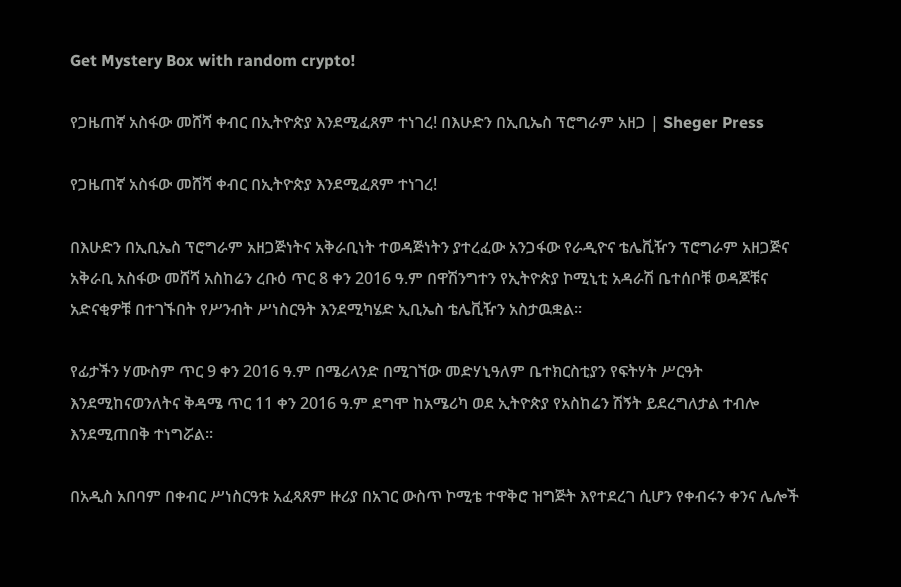Get Mystery Box with random crypto!

የጋዜጠኛ አስፋው መሸሻ ቀብር በኢትዮጵያ እንደሚፈጸም ተነገረ! በእሁድን በኢቢኤስ ፕሮግራም አዘጋ | Sheger Press

የጋዜጠኛ አስፋው መሸሻ ቀብር በኢትዮጵያ እንደሚፈጸም ተነገረ!

በእሁድን በኢቢኤስ ፕሮግራም አዘጋጅነትና አቅራቢነት ተወዳጅነትን ያተረፈው አንጋፋው የራዲዮና ቴሌቪዥን ፕሮግራም አዘጋጅና አቅራቢ አስፋው መሸሻ አስከሬን ረቡዕ ጥር 8 ቀን 2016 ዓ.ም በዋሽንግተን የኢትዮጵያ ኮሚኒቲ አዳራሽ ቤተሰቦቹ ወዳጆቹና አድናቂዎቹ በተገኙበት የሥንብት ሥነስርዓት እንደሚካሄድ ኢቢኤስ ቴሌቪዥን አስታዉቋል፡፡

የፊታችን ሃሙስም ጥር 9 ቀን 2016 ዓ.ም በሜሪላንድ በሚገኘው መድሃኒዓለም ቤተክርስቲያን የፍትሃት ሥርዓት እንደሚከናወንለትና ቅዳሜ ጥር 11 ቀን 2016 ዓ.ም ደግሞ ከአሜሪካ ወደ ኢትዮጵያ የአስከሬን ሽኝት ይደረግለታል ተብሎ እንደሚጠበቅ ተነግሯል።

በአዲስ አበባም በቀብር ሥነስርዓቱ አፈጻጸም ዙሪያ በአገር ውስጥ ኮሚቴ ተዋቅሮ ዝግጅት እየተደረገ ሲሆን የቀብሩን ቀንና ሌሎች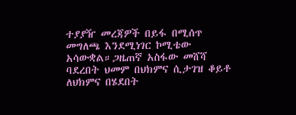ተያያዥ መረጃዎች በይፋ በሚሰጥ መግለጫ እንደሚነገር ኮሚቴው አሳውቋል።ጋዜጠኛ አስፋው መሸሻ ባደረበት ህመም በህክምና ሲታገዝ ቆይቶ ለህክምና በሄደበት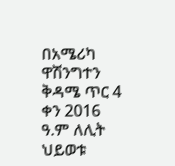በአሜሪካ ዋሽንግተን ቅዳሜ ጥር 4 ቀን 2016 ዓ.ም ለሊት ህይወቱ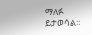ማለፉ ይታወሳል።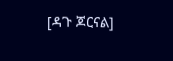[ዳጉ ጆርናል]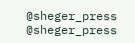@sheger_press
@sheger_press